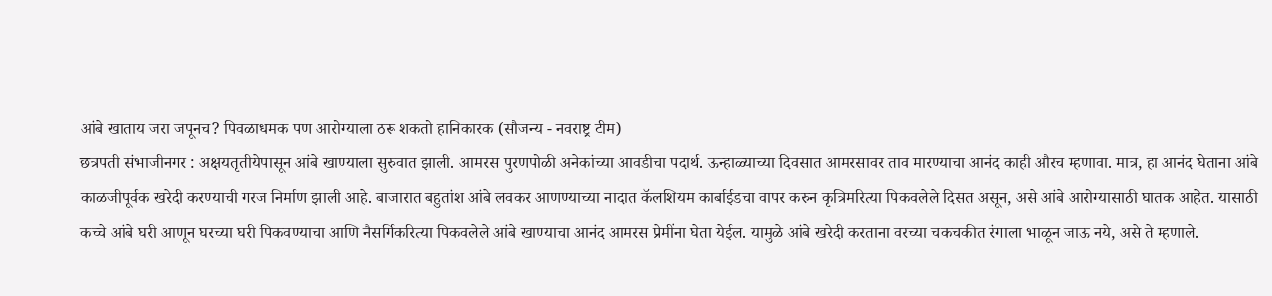आंबे खाताय जरा जपूनच? पिवळाधमक पण आरोग्याला ठरू शकतो हानिकारक (सौजन्य - नवराष्ट्र टीम)
छत्रपती संभाजीनगर : अक्षयतृतीयेपासून आंबे खाण्याला सुरुवात झाली. आमरस पुरणपोळी अनेकांच्या आवडीचा पदार्थ. ऊन्हाळ्याच्या दिवसात आमरसावर ताव मारण्याचा आनंद काही औरच म्हणावा. मात्र, हा आनंद घेताना आंबे काळजीपूर्वक खरेदी करण्याची गरज निर्माण झाली आहे. बाजारात बहुतांश आंबे लवकर आणण्याच्या नादात कॅलशियम कार्बाईडचा वापर करुन कृत्रिमरित्या पिकवलेले दिसत असून, असे आंबे आरोग्यासाठी घातक आहेत. यासाठी कच्चे आंबे घरी आणून घरच्या घरी पिकवण्याचा आणि नैसर्गिकरित्या पिकवलेले आंबे खाण्याचा आनंद आमरस प्रेमींना घेता येईल. यामुळे आंबे खरेदी करताना वरच्या चकचकीत रंगाला भाळून जाऊ नये, असे ते म्हणाले.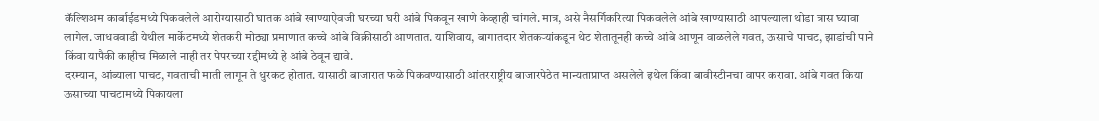कॅल्शिअम कार्बाईडमध्ये पिकवलेले आरोग्यासाठी घातक आंबे खाण्याऐवजी घरच्या घरी आंबे पिकवून खाणे केव्हाही चांगले. मात्र, असे नैसर्गिकरित्या पिकवलेले आंबे खाण्यासाठी आपल्याला थोडा त्रास घ्यावा लागेल. जाधववाडी येथील मार्केटमध्ये शेतकरी मोठ्या प्रमाणात कच्चे आंबे विक्रीसाठी आणतात. याशिवाय, बागातदार शेतकऱ्यांकडून थेट शेतातूनही कच्चे आंबे आणून वाळलेले गवत, ऊसाचे पाचट, झाडांची पाने किंवा यापैकी काहीच मिळाले नाही तर पेपरच्या रद्दीमध्ये हे आंबे ठेवून द्यावे.
दरम्यान, आंब्याला पाचट, गवताची माती लागून ते धुरकट होतात. यासाठी बाजारात फळे पिकवण्यासाठी आंतरराष्ट्रीय बाजारपेठेत मान्यताप्राप्त असलेले इथेल किंवा बावीस्टीनचा वापर करावा. आंबे गवत किया ऊसाच्या पाचटामध्ये पिकायला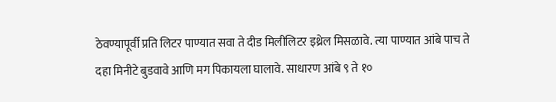ठेवण्यापूर्वी प्रति लिटर पाण्यात सवा ते दीड मिलीलिटर इथ्रेल मिसळावे. त्या पाण्यात आंबे पाच ते दहा मिनीटे बुडवावे आणि मग पिकायला घालावे. साधारण आंबे ९ ते १०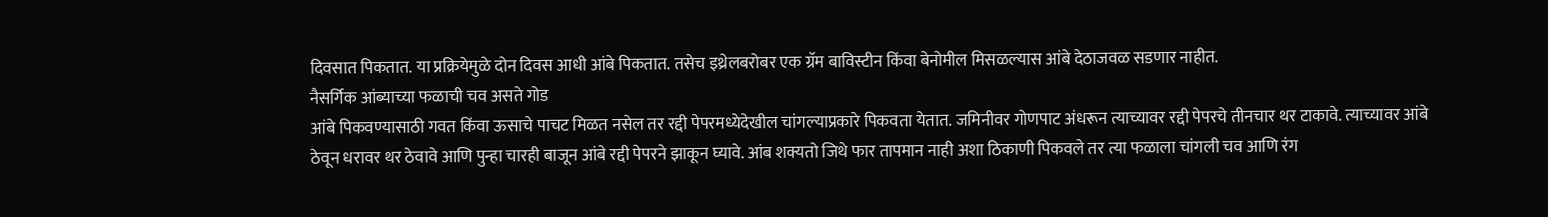दिवसात पिकतात. या प्रक्रियेमुळे दोन दिवस आधी आंबे पिकतात. तसेच इथ्रेलबरोबर एक ग्रॅम बाविस्टीन किंवा बेनोमील मिसळल्यास आंबे देठाजवळ सडणार नाहीत.
नैसर्गिक आंब्याच्या फळाची चव असते गोड
आंबे पिकवण्यासाठी गवत किंवा ऊसाचे पाचट मिळत नसेल तर रद्दी पेपरमध्येदेखील चांगल्याप्रकारे पिकवता येतात. जमिनीवर गोणपाट अंधरून त्याच्यावर रद्दी पेपरचे तीनचार थर टाकावे. त्याच्यावर आंबे ठेवून धरावर थर ठेवावे आणि पुन्हा चारही बाजून आंबे रद्दी पेपरने झाकून घ्यावे. आंब शक्यतो जिथे फार तापमान नाही अशा ठिकाणी पिकवले तर त्या फळाला चांगली चव आणि रंग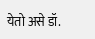येतो असे डॉ.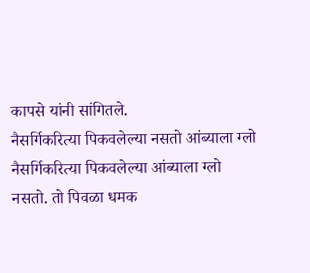कापसे यांनी सांगितले.
नैसर्गिकरित्या पिकवलेल्या नसतो आंब्याला ग्लो
नैसर्गिकरित्या पिकवलेल्या आंब्याला ग्लो नसतो. तो पिवळा धमक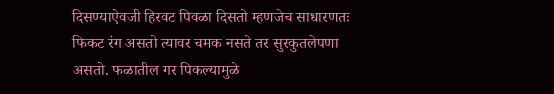दिसण्याऐवजी हिरवट पिवळा दिसतो म्हणजेच साधारणतः फिकट रंग असतो त्यावर चमक नसते तर सुरकुतलेपणा असतो. फळातील गर पिकल्यामुळे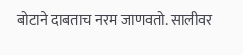बोटाने दाबताच नरम जाणवतो. सालीवर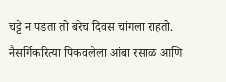चट्टे न पडता तो बरेच दिवस चांगला राहतो. नैसर्गिकरित्या पिकवलेला आंबा रसाळ आणि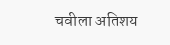चवीला अतिशय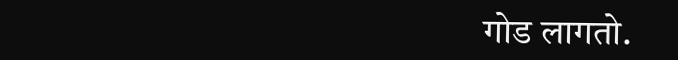गोड लागतो.